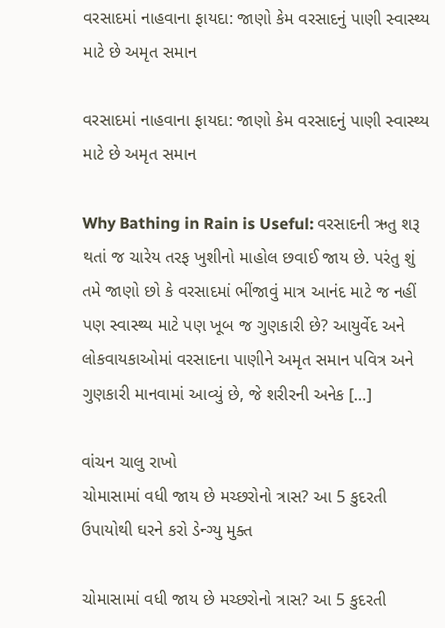વરસાદમાં નાહવાના ફાયદા: જાણો કેમ વરસાદનું પાણી સ્વાસ્થ્ય માટે છે અમૃત સમાન

વરસાદમાં નાહવાના ફાયદા: જાણો કેમ વરસાદનું પાણી સ્વાસ્થ્ય માટે છે અમૃત સમાન

Why Bathing in Rain is Useful: વરસાદની ઋતુ શરૂ થતાં જ ચારેય તરફ ખુશીનો માહોલ છવાઈ જાય છે. પરંતુ શું તમે જાણો છો કે વરસાદમાં ભીંજાવું માત્ર આનંદ માટે જ નહીં પણ સ્વાસ્થ્ય માટે પણ ખૂબ જ ગુણકારી છે? આયુર્વેદ અને લોકવાયકાઓમાં વરસાદના પાણીને અમૃત સમાન પવિત્ર અને ગુણકારી માનવામાં આવ્યું છે, જે શરીરની અનેક […]

વાંચન ચાલુ રાખો
ચોમાસામાં વધી જાય છે મચ્છરોનો ત્રાસ? આ 5 કુદરતી ઉપાયોથી ઘરને કરો ડેન્ગ્યુ મુક્ત

ચોમાસામાં વધી જાય છે મચ્છરોનો ત્રાસ? આ 5 કુદરતી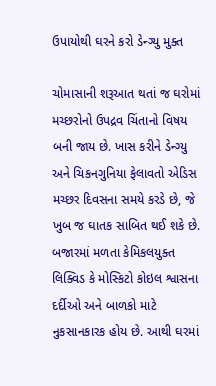ઉપાયોથી ઘરને કરો ડેન્ગ્યુ મુક્ત

ચોમાસાની શરૂઆત થતાં જ ઘરોમાં મચ્છરોનો ઉપદ્રવ ચિંતાનો વિષય બની જાય છે. ખાસ કરીને ડેન્ગ્યુ અને ચિકનગુનિયા ફેલાવતો એડિસ મચ્છર દિવસના સમયે કરડે છે, જે ખુબ જ ઘાતક સાબિત થઈ શકે છે. બજારમાં મળતા કેમિકલયુક્ત લિક્વિડ કે મોસ્કિટો કોઇલ શ્વાસના દર્દીઓ અને બાળકો માટે નુકસાનકારક હોય છે. આથી ઘરમાં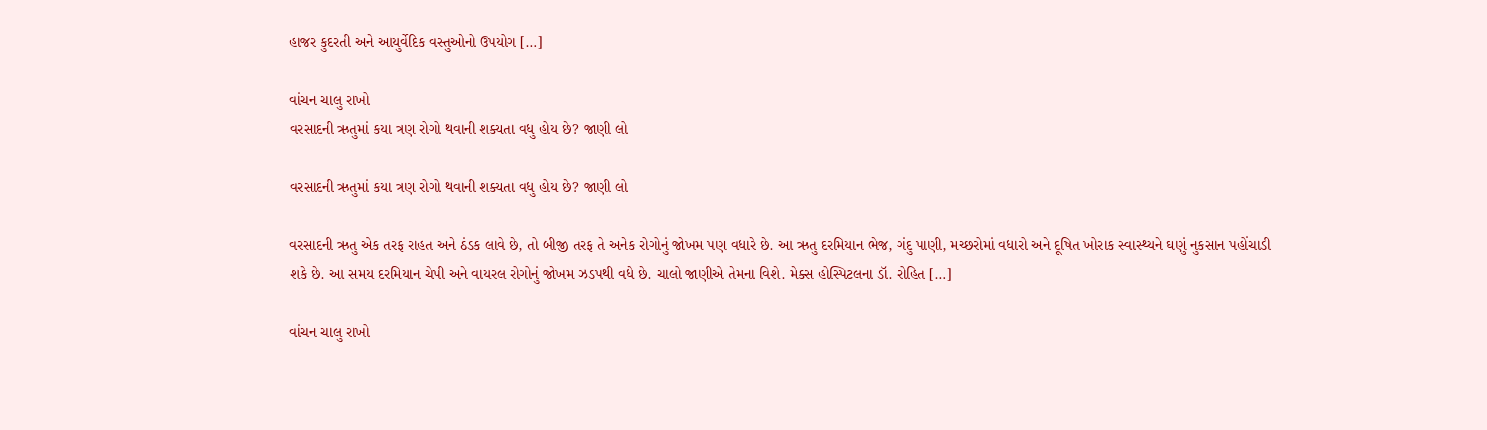હાજર કુદરતી અને આયુર્વેદિક વસ્તુઓનો ઉપયોગ […]

વાંચન ચાલુ રાખો
વરસાદની ઋતુમાં કયા ત્રણ રોગો થવાની શક્યતા વધુ હોય છે? જાણી લો

વરસાદની ઋતુમાં કયા ત્રણ રોગો થવાની શક્યતા વધુ હોય છે? જાણી લો

વરસાદની ઋતુ એક તરફ રાહત અને ઠંડક લાવે છે, તો બીજી તરફ તે અનેક રોગોનું જોખમ પણ વધારે છે. આ ઋતુ દરમિયાન ભેજ, ગંદુ પાણી, મચ્છરોમાં વધારો અને દૂષિત ખોરાક સ્વાસ્થ્યને ઘણું નુકસાન પહોંચાડી શકે છે. આ સમય દરમિયાન ચેપી અને વાયરલ રોગોનું જોખમ ઝડપથી વધે છે. ચાલો જાણીએ તેમના વિશે. મેક્સ હોસ્પિટલના ડૉ. રોહિત […]

વાંચન ચાલુ રાખો